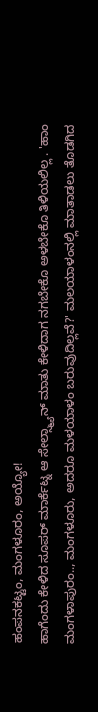ಹಂಪನಕಟ್ಟಂ, ಮಂಗಳೂರಂ, ಅಯ್ಯೋ!
ಹಾಗೆಂದು ಕೇಳಿದ ಸೂಪರ್ ಮಾರ್ಕೆಟ್ನ ಆ ಸೇಲ್ಸ್ಮ್ಯಾನ್ ಮಾತು ಕೇಳಿದಾಗ ನಗಬೇಕೊ ಅಳಬೇಕೊ ತಿಳಿಯಲಿಲ್ಲ . 'ಹಾಂ ಮಂಗಳಾಪುರಂ.., ಮಂಗಳೂರು, ಅದರೂ ಮಳಯಾಳಂ ಬರುವುದಿಲ್ಲವೆ?' ಮಲಯಾಳಂನಲ್ಲಿ ಮಾತಾಡಲು ತೊಡಗಿದ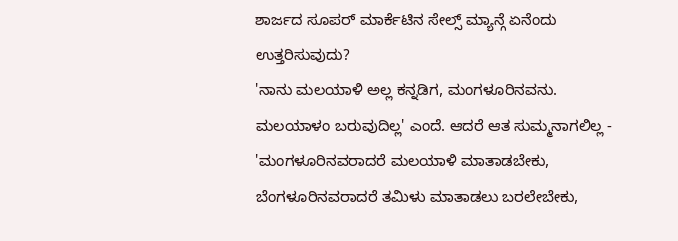ಶಾರ್ಜದ ಸೂಪರ್ ಮಾರ್ಕೆಟಿನ ಸೇಲ್ಸ್ ಮ್ಯಾನ್ಗೆ ಏನೆಂದು ಉತ್ತರಿಸುವುದು?
'ನಾನು ಮಲಯಾಳಿ ಅಲ್ಲ ಕನ್ನಡಿಗ, ಮಂಗಳೂರಿನವನು. ಮಲಯಾಳಂ ಬರುವುದಿಲ್ಲ' ಎಂದೆ. ಆದರೆ ಆತ ಸುಮ್ಮನಾಗಲಿಲ್ಲ - 'ಮಂಗಳೂರಿನವರಾದರೆ ಮಲಯಾಳಿ ಮಾತಾಡಬೇಕು, ಬೆಂಗಳೂರಿನವರಾದರೆ ತಮಿಳು ಮಾತಾಡಲು ಬರಲೇಬೇಕು,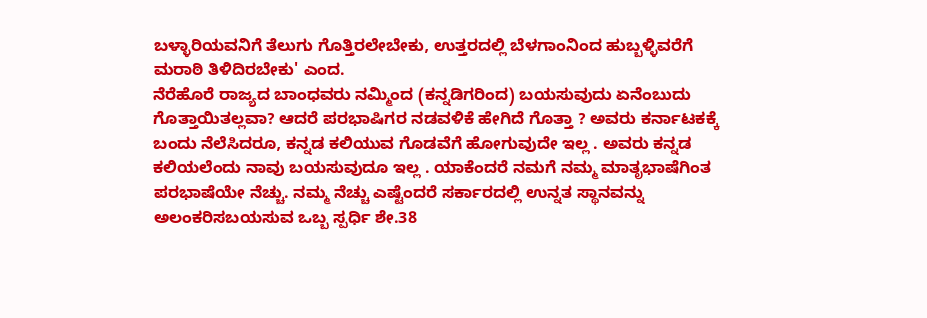ಬಳ್ಳಾರಿಯವನಿಗೆ ತೆಲುಗು ಗೊತ್ತಿರಲೇಬೇಕು, ಉತ್ತರದಲ್ಲಿ ಬೆಳಗಾಂನಿಂದ ಹುಬ್ಬಳ್ಳಿವರೆಗೆ ಮರಾಠಿ ತಿಳಿದಿರಬೇಕು' ಎಂದ.
ನೆರೆಹೊರೆ ರಾಜ್ಯದ ಬಾಂಧವರು ನಮ್ಮಿಂದ (ಕನ್ನಡಿಗರಿಂದ) ಬಯಸುವುದು ಏನೆಂಬುದು ಗೊತ್ತಾಯಿತಲ್ಲವಾ? ಆದರೆ ಪರಭಾಷಿಗರ ನಡವಳಿಕೆ ಹೇಗಿದೆ ಗೊತ್ತಾ ? ಅವರು ಕರ್ನಾಟಕಕ್ಕೆ ಬಂದು ನೆಲೆಸಿದರೂ, ಕನ್ನಡ ಕಲಿಯುವ ಗೊಡವೆಗೆ ಹೋಗುವುದೇ ಇಲ್ಲ . ಅವರು ಕನ್ನಡ ಕಲಿಯಲೆಂದು ನಾವು ಬಯಸುವುದೂ ಇಲ್ಲ . ಯಾಕೆಂದರೆ ನಮಗೆ ನಮ್ಮ ಮಾತೃಭಾಷೆಗಿಂತ ಪರಭಾಷೆಯೇ ನೆಚ್ಚು. ನಮ್ಮ ನೆಚ್ಚು ಎಷ್ಟೆಂದರೆ ಸರ್ಕಾರದಲ್ಲಿ ಉನ್ನತ ಸ್ಥಾನವನ್ನು ಅಲಂಕರಿಸಬಯಸುವ ಒಬ್ಬ ಸ್ಪರ್ಧಿ ಶೇ.38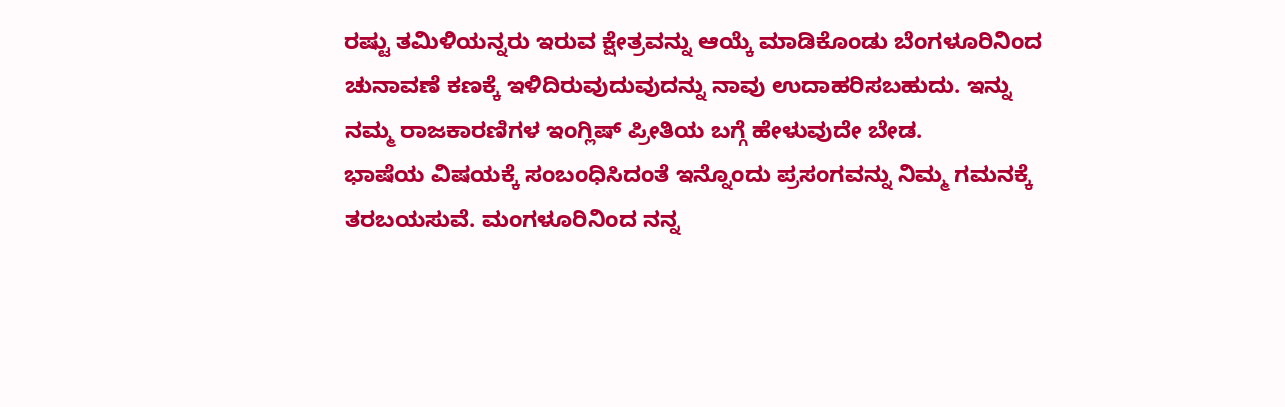ರಷ್ಟು ತಮಿಳಿಯನ್ನರು ಇರುವ ಕ್ಷೇತ್ರವನ್ನು ಆಯ್ಕೆ ಮಾಡಿಕೊಂಡು ಬೆಂಗಳೂರಿನಿಂದ ಚುನಾವಣೆ ಕಣಕ್ಕೆ ಇಳಿದಿರುವುದುವುದನ್ನು ನಾವು ಉದಾಹರಿಸಬಹುದು. ಇನ್ನು ನಮ್ಮ ರಾಜಕಾರಣಿಗಳ ಇಂಗ್ಲಿಷ್ ಪ್ರೀತಿಯ ಬಗ್ಗೆ ಹೇಳುವುದೇ ಬೇಡ.
ಭಾಷೆಯ ವಿಷಯಕ್ಕೆ ಸಂಬಂಧಿಸಿದಂತೆ ಇನ್ನೊಂದು ಪ್ರಸಂಗವನ್ನು ನಿಮ್ಮ ಗಮನಕ್ಕೆ ತರಬಯಸುವೆ. ಮಂಗಳೂರಿನಿಂದ ನನ್ನ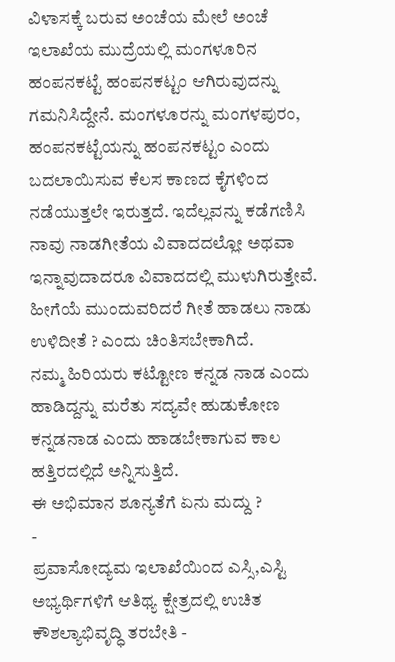ವಿಳಾಸಕ್ಕೆ ಬರುವ ಅಂಚೆಯ ಮೇಲೆ ಅಂಚೆ ಇಲಾಖೆಯ ಮುದ್ರೆಯಲ್ಲಿ ಮಂಗಳೂರಿನ ಹಂಪನಕಟ್ಟೆ ಹಂಪನಕಟ್ಟಂ ಆಗಿರುವುದನ್ನು ಗಮನಿಸಿದ್ದೇನೆ. ಮಂಗಳೂರನ್ನು ಮಂಗಳಪುರಂ, ಹಂಪನಕಟ್ಟೆಯನ್ನು ಹಂಪನಕಟ್ಟಂ ಎಂದು ಬದಲಾಯಿಸುವ ಕೆಲಸ ಕಾಣದ ಕೈಗಳಿಂದ ನಡೆಯುತ್ತಲೇ ಇರುತ್ತದೆ. ಇದೆಲ್ಲವನ್ನು ಕಡೆಗಣಿಸಿ ನಾವು ನಾಡಗೀತೆಯ ವಿವಾದದಲ್ಲೋ ಅಥವಾ ಇನ್ನಾವುದಾದರೂ ವಿವಾದದಲ್ಲಿ ಮುಳುಗಿರುತ್ತೇವೆ. ಹೀಗೆಯೆ ಮುಂದುವರಿದರೆ ಗೀತೆ ಹಾಡಲು ನಾಡು ಉಳಿದೀತೆ ? ಎಂದು ಚಿಂತಿಸಬೇಕಾಗಿದೆ.
ನಮ್ಮ ಹಿರಿಯರು ಕಟ್ಟೋಣ ಕನ್ನಡ ನಾಡ ಎಂದು ಹಾಡಿದ್ದನ್ನು ಮರೆತು ಸದ್ಯವೇ ಹುಡುಕೋಣ ಕನ್ನಡನಾಡ ಎಂದು ಹಾಡಬೇಕಾಗುವ ಕಾಲ ಹತ್ತಿರದಲ್ಲಿದೆ ಅನ್ನಿಸುತ್ತಿದೆ.
ಈ ಅಭಿಮಾನ ಶೂನ್ಯತೆಗೆ ಏನು ಮದ್ದು ?
-
ಪ್ರವಾಸೋದ್ಯಮ ಇಲಾಖೆಯಿಂದ ಎಸ್ಸಿ,ಎಸ್ಟಿ ಅಭ್ಯರ್ಥಿಗಳಿಗೆ ಆತಿಥ್ಯ ಕ್ಷೇತ್ರದಲ್ಲಿ ಉಚಿತ ಕೌಶಲ್ಯಾಭಿವೃದ್ಧಿ ತರಬೇತಿ -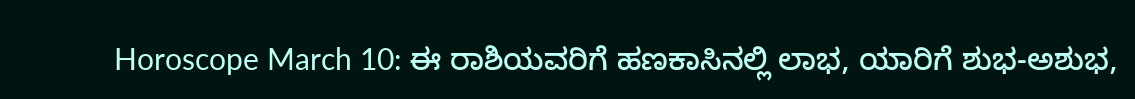Horoscope March 10: ಈ ರಾಶಿಯವರಿಗೆ ಹಣಕಾಸಿನಲ್ಲಿ ಲಾಭ, ಯಾರಿಗೆ ಶುಭ-ಅಶುಭ,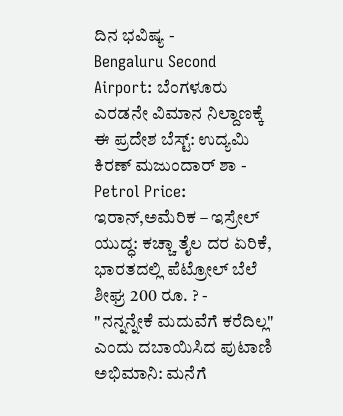ದಿನ ಭವಿಷ್ಯ -
Bengaluru Second Airport: ಬೆಂಗಳೂರು ಎರಡನೇ ವಿಮಾನ ನಿಲ್ದಾಣಕ್ಕೆ ಈ ಪ್ರದೇಶ ಬೆಸ್ಟ್: ಉದ್ಯಮಿ ಕಿರಣ್ ಮಜುಂದಾರ್ ಶಾ -
Petrol Price: ಇರಾನ್,ಅಮೆರಿಕ – ಇಸ್ರೇಲ್ ಯುದ್ಧ: ಕಚ್ಚಾ ತೈಲ ದರ ಏರಿಕೆ, ಭಾರತದಲ್ಲಿ ಪೆಟ್ರೋಲ್ ಬೆಲೆ ಶೀಘ್ರ 200 ರೂ. ? -
"ನನ್ನನ್ನೇಕೆ ಮದುವೆಗೆ ಕರೆದಿಲ್ಲ" ಎಂದು ದಬಾಯಿಸಿದ ಪುಟಾಣಿ ಅಭಿಮಾನಿ: ಮನೆಗೆ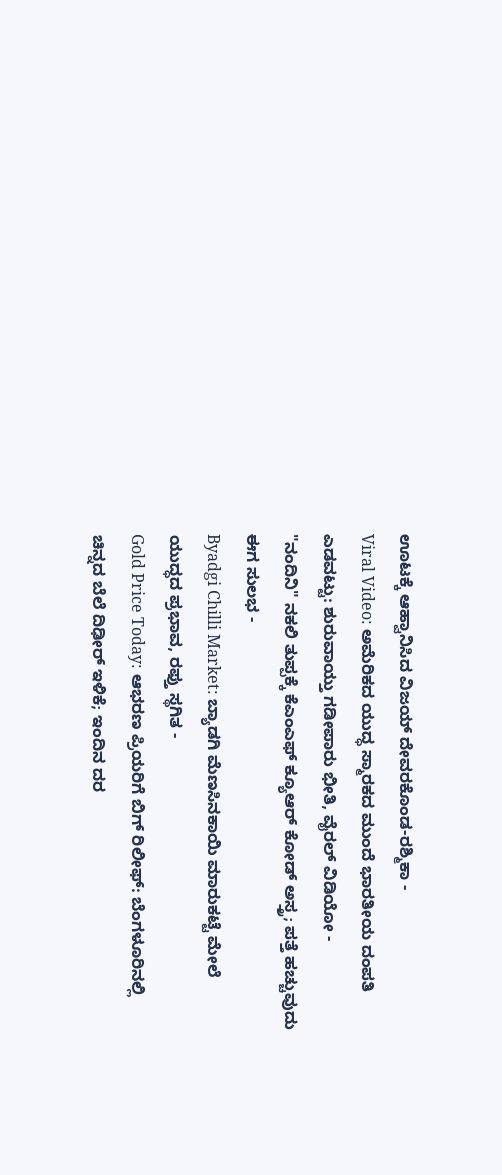ಊಟಕ್ಕೆ ಆಹ್ವಾನಿಸಿದ ವಿಜಯ್ ದೇವರಕೊಂಡ-ರಶ್ಮಿಕಾ -
Viral Video: ಅಮೆರಿಕದ ಯುದ್ಧ ಸ್ಮಾರಕದ ಮುಂದೆ ಭಾರತೀಯ ದಂಪತಿ ಎಡವಟ್ಟು: ಶುರುವಾಯ್ತು ಗಡೀಪಾರು ಭೀತಿ, ವೈರಲ್ ವಿಡಿಯೋ -
"ನಂದಿನಿ" ನಕಲಿ ತುಪ್ಪಕ್ಕೆ ಕೆಎಂಎಫ್ ಕ್ಯೂಆರ್ ಕೋಡ್ ಅಸ್ತ್ರ; ಪತ್ತೆ ಹಚ್ಚುವುದು ಈಗ ಸುಲಭ -
Byadgi Chilli Market: ಬ್ಯಾಡಗಿ ಮೆಣಸಿನಕಾಯಿ ಮಾರುಕಟ್ಟೆ ಮೇಲೆ ಯುದ್ಧದ ಪ್ರಭಾವ, ರಫ್ತು ಸ್ಥಗಿತ -
Gold Price Today: ಆಭರಣ ಪ್ರಿಯರಿಗೆ ಬಿಗ್ ರಿಲೀಫ್: ಬೆಂಗಳೂರಿನಲ್ಲಿ ಚಿನ್ನದ ಬೆಲೆ ದಿಢೀರ್ ಇಳಿಕೆ; ಇಂದಿನ ದರ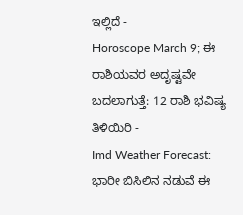ಇಲ್ಲಿದೆ -
Horoscope March 9; ಈ ರಾಶಿಯವರ ಅದೃಷ್ಟವೇ ಬದಲಾಗುತ್ತೆ: 12 ರಾಶಿ ಭವಿಷ್ಯ ತಿಳಿಯಿರಿ -
Imd Weather Forecast: ಭಾರೀ ಬಿಸಿಲಿನ ನಡುವೆ ಈ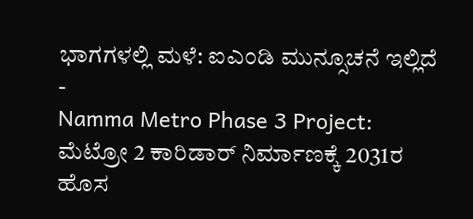ಭಾಗಗಳಲ್ಲಿ ಮಳೆ: ಐಎಂಡಿ ಮುನ್ಸೂಚನೆ ಇಲ್ಲಿದೆ -
Namma Metro Phase 3 Project: ಮೆಟ್ರೋ 2 ಕಾರಿಡಾರ್ ನಿರ್ಮಾಣಕ್ಕೆ 2031ರ ಹೊಸ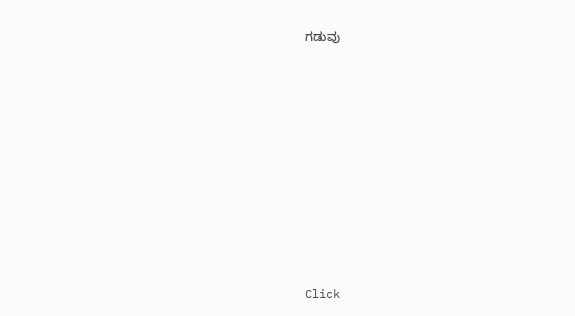ಗಡುವು












Click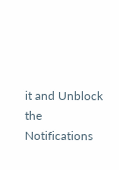it and Unblock the Notifications